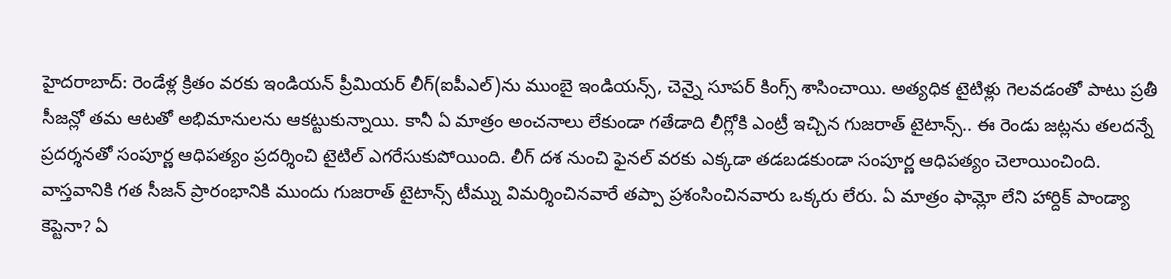హైదరాబాద్: రెండేళ్ల క్రితం వరకు ఇండియన్ ప్రీమియర్ లీగ్(ఐపీఎల్)ను ముంబై ఇండియన్స్, చెన్నై సూపర్ కింగ్స్ శాసించాయి. అత్యధిక టైటిళ్లు గెలవడంతో పాటు ప్రతీ సీజన్లో తమ ఆటతో అభిమానులను ఆకట్టుకున్నాయి. కానీ ఏ మాత్రం అంచనాలు లేకుండా గతేడాది లీగ్లోకి ఎంట్రీ ఇచ్చిన గుజరాత్ టైటాన్స్.. ఈ రెండు జట్లను తలదన్నే ప్రదర్శనతో సంపూర్ణ ఆధిపత్యం ప్రదర్శించి టైటిల్ ఎగరేసుకుపోయింది. లీగ్ దశ నుంచి ఫైనల్ వరకు ఎక్కడా తడబడకుండా సంపూర్ణ ఆధిపత్యం చెలాయించింది.
వాస్తవానికి గత సీజన్ ప్రారంభానికి ముందు గుజరాత్ టైటాన్స్ టీమ్ను విమర్శించినవారే తప్పా ప్రశంసించినవారు ఒక్కరు లేరు. ఏ మాత్రం ఫామ్లో లేని హార్దిక్ పాండ్యా కెప్టెనా? ఏ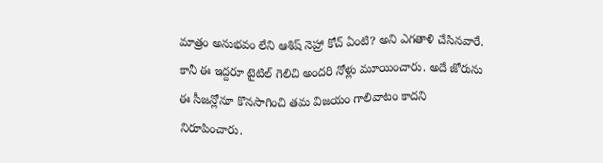మాత్రం అనుభవం లేని ఆశిష్ నెహ్రా కోచ్ ఏంటి? అని ఎగతాళి చేసినవారే. కానీ ఈ ఇద్దరూ టైటిల్ గెలిచి అందరి నోళ్లు మూయించారు. అదే జోరును ఈ సీజన్లోనూ కొనసాగించి తమ విజయం గాలివాటం కాదని నిరూపించారు.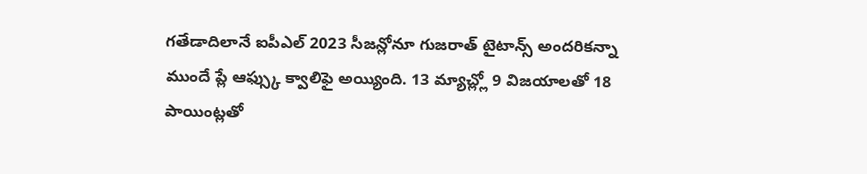గతేడాదిలానే ఐపీఎల్ 2023 సీజన్లోనూ గుజరాత్ టైటాన్స్ అందరికన్నా ముందే ప్లే ఆఫ్స్కు క్వాలిఫై అయ్యింది. 13 మ్యాచ్ల్లో 9 విజయాలతో 18 పాయింట్లతో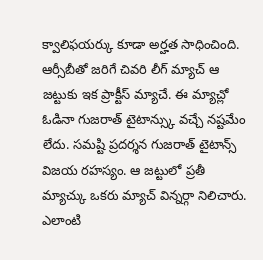క్వాలిఫయర్కు కూడా అర్హత సాధించింది. ఆర్సీబీతో జరిగే చివరి లీగ్ మ్యాచ్ ఆ జట్టుకు ఇక ప్రాక్టీస్ మ్యాచే. ఈ మ్యాచ్లో ఓడినా గుజరాత్ టైటాన్స్కు వచ్చే నష్టమేం లేదు. సమష్టి ప్రదర్శన గుజరాత్ టైటాన్స్ విజయ రహస్యం. ఆ జట్టులో ప్రతీ మ్యాచ్కు ఒకరు మ్యాచ్ విన్నర్గా నిలిచారు.
ఎలాంటి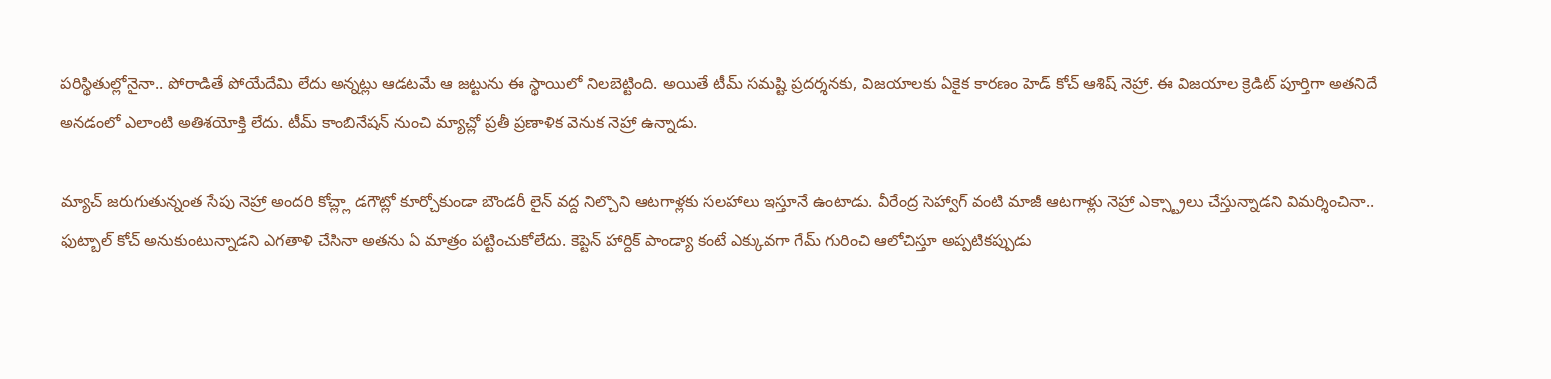పరిస్థితుల్లోనైనా.. పోరాడితే పోయేదేమి లేదు అన్నట్లు ఆడటమే ఆ జట్టును ఈ స్థాయిలో నిలబెట్టింది. అయితే టీమ్ సమష్టి ప్రదర్శనకు, విజయాలకు ఏకైక కారణం హెడ్ కోచ్ ఆశిష్ నెహ్రా. ఈ విజయాల క్రెడిట్ పూర్తిగా అతనిదే అనడంలో ఎలాంటి అతిశయోక్తి లేదు. టీమ్ కాంబినేషన్ నుంచి మ్యాచ్లో ప్రతీ ప్రణాళిక వెనుక నెహ్రా ఉన్నాడు.

మ్యాచ్ జరుగుతున్నంత సేపు నెహ్రా అందరి కోచ్ల్లా డగౌట్లో కూర్చోకుండా బౌండరీ లైన్ వద్ద నిల్చొని ఆటగాళ్లకు సలహాలు ఇస్తూనే ఉంటాడు. వీరేంద్ర సెహ్వాగ్ వంటి మాజీ ఆటగాళ్లు నెహ్రా ఎక్స్ట్రాలు చేస్తున్నాడని విమర్శించినా.. ఫుట్బాల్ కోచ్ అనుకుంటున్నాడని ఎగతాళి చేసినా అతను ఏ మాత్రం పట్టించుకోలేదు. కెప్టెన్ హార్దిక్ పాండ్యా కంటే ఎక్కువగా గేమ్ గురించి ఆలోచిస్తూ అప్పటికప్పుడు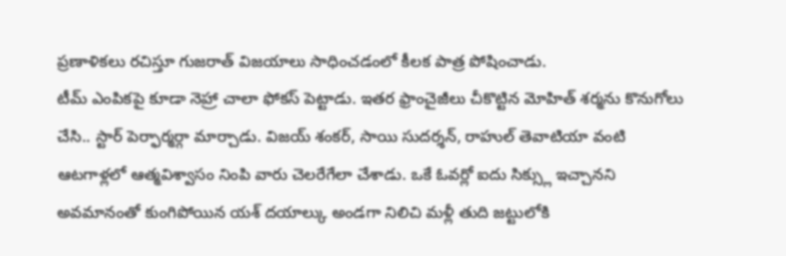ప్రణాళికలు రచిస్తూ గుజరాత్ విజయాలు సాధించడంలో కీలక పాత్ర పోషించాడు.
టీమ్ ఎంపికపై కూడా నెహ్రా చాలా ఫోకస్ పెట్టాడు. ఇతర ఫ్రాంచైజీలు చీకొట్టిన మోహిత్ శర్మను కొనుగోలు చేసి.. స్టార్ పెర్ఫార్మర్గా మార్చాడు. విజయ్ శంకర్, సాయి సుదర్శన్, రాహుల్ తెవాటియా వంటి ఆటగాళ్లలో ఆత్మవిశ్వాసం నింపి వారు చెలరేగేలా చేశాడు. ఒకే ఓవర్లో ఐదు సిక్స్లు ఇచ్చానని అవమానంతో కుంగిపోయిన యశ్ దయాల్కు అండగా నిలిచి మళ్లీ తుది జట్టులోకి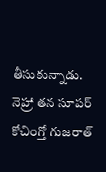తీసుకున్నాడు.
నెహ్రా తన సూపర్ కోచింగ్తో గుజరాత్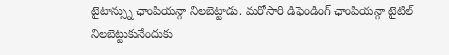టైటాన్స్ను ఛాంపియన్గా నిలబెట్టాడు. మరోసారి డిఫెండింగ్ ఛాంపియన్గా టైటిల్ నిలబెట్టుకునేందుకు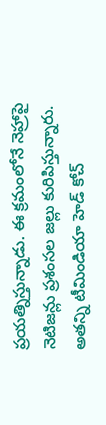ప్రయత్నిస్తున్నాడు. ఈ క్రమంలోనే నెహ్రాపై నెటిజన్లు ప్రశంసల జల్లు కురిపిస్తున్నారు. అతన్ని టీమిండియా హెడ్ కోచ్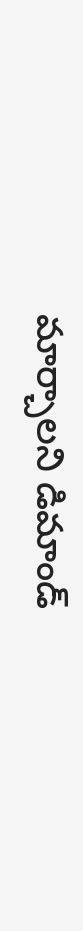మార్చాలని డిమాండ్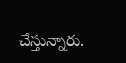చేస్తున్నారు.